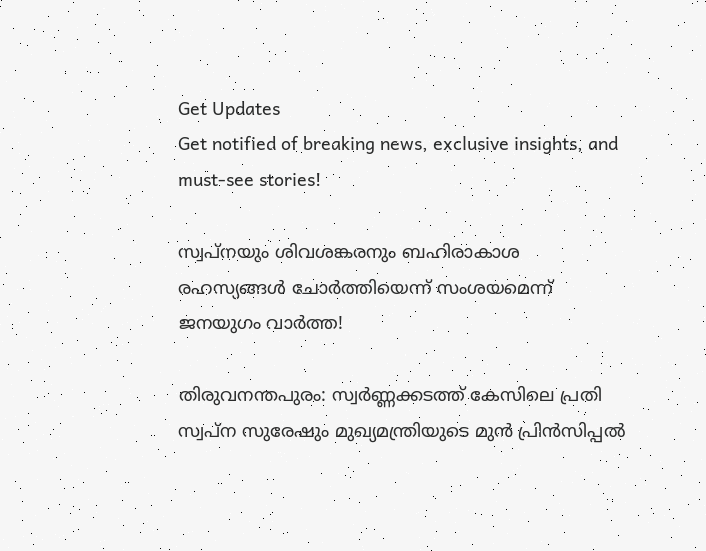Get Updates
Get notified of breaking news, exclusive insights, and must-see stories!

സ്വപ്നയും ശിവശങ്കരനും ബഹിരാകാശ രഹസ്യങ്ങൾ ചോർത്തിയെന്ന് സംശയമെന്ന് ജനയുഗം വാർത്ത!

തിരുവനന്തപുരം: സ്വര്‍ണ്ണക്കടത്ത് കേസിലെ പ്രതി സ്വപ്‌ന സുരേഷും മുഖ്യമന്ത്രിയുടെ മുന്‍ പ്രിന്‍സിപ്പല്‍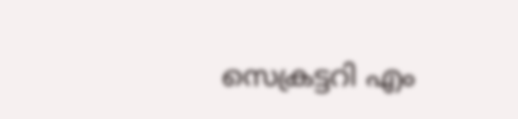സെക്രട്ടറി എം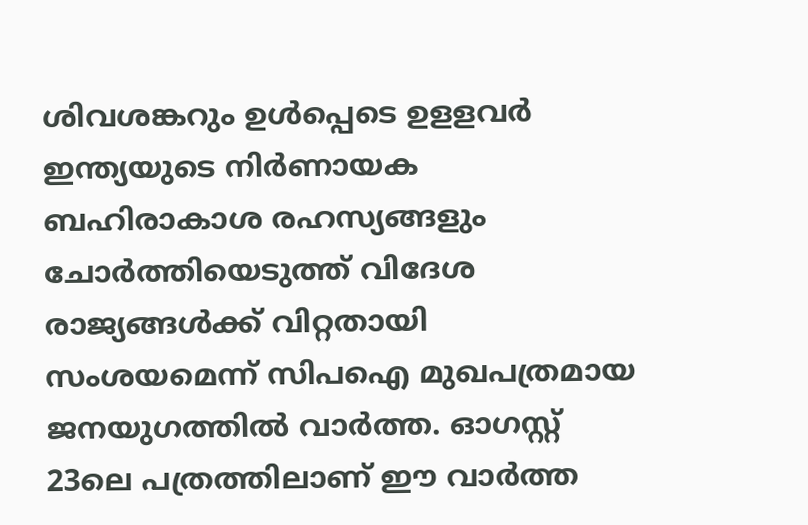ശിവശങ്കറും ഉള്‍പ്പെടെ ഉളളവര്‍ ഇന്ത്യയുടെ നിര്‍ണായക ബഹിരാകാശ രഹസ്യങ്ങളും ചോര്‍ത്തിയെടുത്ത് വിദേശ രാജ്യങ്ങള്‍ക്ക് വിറ്റതായി സംശയമെന്ന് സിപഐ മുഖപത്രമായ ജനയുഗത്തില്‍ വാര്‍ത്ത. ഓഗസ്റ്റ് 23ലെ പത്രത്തിലാണ് ഈ വാര്‍ത്ത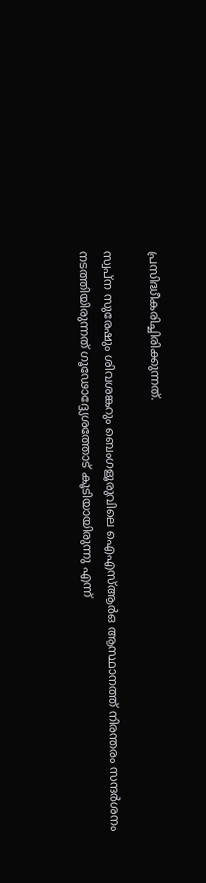പ്രസിദ്ധീകരിച്ചിരിക്കുന്നത്.

സ്വപ്‌ന സുരേഷും ശിവശങ്കറും ബെംഗളൂരുവിലെ ഐഎസ്ആര്‍ഒ ആസ്ഥാനത്ത് നിരന്തരം സന്ദര്‍ശനം നടത്തിയിരുന്നത് ഗൂഢോദ്ദ്യേശത്തോട് കൂടിയായിരുന്നു എന്ന്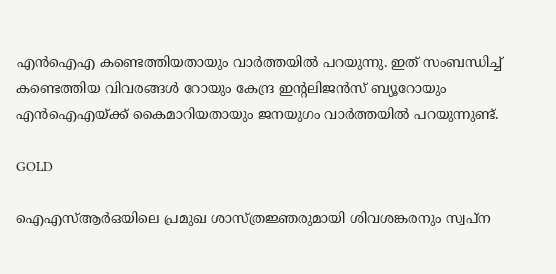എന്‍ഐഎ കണ്ടെത്തിയതായും വാര്‍ത്തയില്‍ പറയുന്നു. ഇത് സംബന്ധിച്ച് കണ്ടെത്തിയ വിവരങ്ങള്‍ റോയും കേന്ദ്ര ഇന്റലിജന്‍സ് ബ്യൂറോയും എന്‍ഐഎയ്ക്ക് കൈമാറിയതായും ജനയുഗം വാര്‍ത്തയില്‍ പറയുന്നുണ്ട്.

GOLD

ഐഎസ്ആര്‍ഒയിലെ പ്രമുഖ ശാസ്ത്രജ്ഞരുമായി ശിവശങ്കരനും സ്വപ്‌ന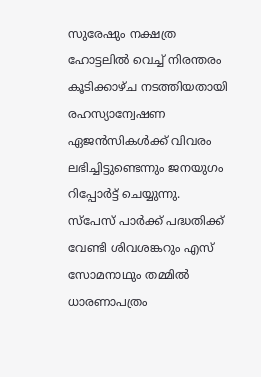സുരേഷും നക്ഷത്ര ഹോട്ടലില്‍ വെച്ച് നിരന്തരം കൂടിക്കാഴ്ച നടത്തിയതായി രഹസ്യാന്വേഷണ ഏജന്‍സികള്‍ക്ക് വിവരം ലഭിച്ചിട്ടുണ്ടെന്നും ജനയുഗം റിപ്പോര്‍ട്ട് ചെയ്യുന്നു. സ്‌പേസ് പാര്‍ക്ക് പദ്ധതിക്ക് വേണ്ടി ശിവശങ്കറും എസ് സോമനാഥും തമ്മില്‍ ധാരണാപത്രം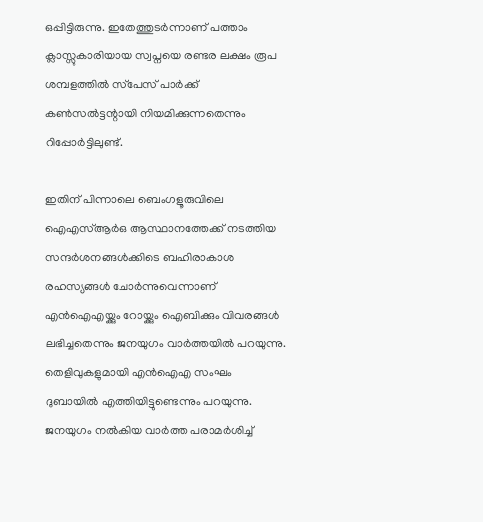ഒപ്പിട്ടിരുന്നു. ഇതേത്തുടര്‍ന്നാണ് പത്താം ക്ലാസ്സുകാരിയായ സ്വപ്നയെ രണ്ടര ലക്ഷം രൂപ ശമ്പളത്തില്‍ സ്‌പേസ് പാര്‍ക്ക് കണ്‍സല്‍ട്ടന്റായി നിയമിക്കുന്നതെന്നും റിപ്പോര്‍ട്ടിലുണ്ട്.

ഇതിന് പിന്നാലെ ബെംഗളൂരുവിലെ ഐഎസ്ആര്‍ഒ ആസ്ഥാനത്തേക്ക് നടത്തിയ സന്ദര്‍ശനങ്ങള്‍ക്കിടെ ബഹിരാകാശ രഹസ്യങ്ങള്‍ ചോര്‍ന്നുവെന്നാണ് എന്‍ഐഎയ്ക്കും റോയ്ക്കും ഐബിക്കും വിവരങ്ങള്‍ ലഭിച്ചതെന്നും ജനയുഗം വാര്‍ത്തയില്‍ പറയുന്നു. തെളിവുകളുമായി എന്‍ഐഎ സംഘം ദുബായില്‍ എത്തിയിട്ടുണ്ടെന്നും പറയുന്നു. ജനയുഗം നല്‍കിയ വാര്‍ത്ത പരാമര്‍ശിച്ച്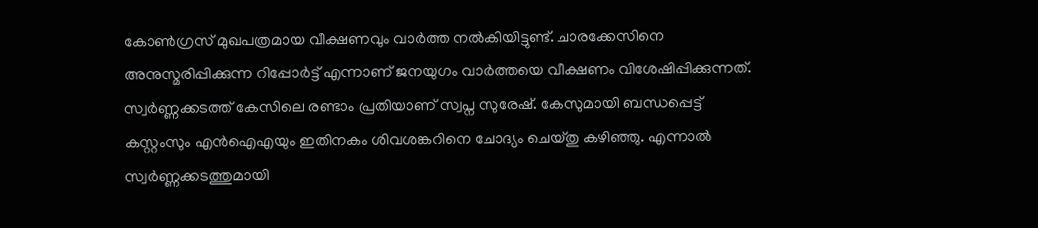കോണ്‍ഗ്രസ് മുഖപത്രമായ വീക്ഷണവും വാര്‍ത്ത നല്‍കിയിട്ടുണ്ട്. ചാരക്കേസിനെ അനുസ്മരിപ്പിക്കുന്ന റിപ്പോര്‍ട്ട് എന്നാണ് ജനയുഗം വാര്‍ത്തയെ വീക്ഷണം വിശേഷിപ്പിക്കുന്നത്. സ്വർണ്ണക്കടത്ത് കേസിലെ രണ്ടാം പ്രതിയാണ് സ്വപ്ന സുരേഷ്. കേസുമായി ബന്ധപ്പെട്ട് കസ്റ്റംസും എൻഐഎയും ഇതിനകം ശിവശങ്കറിനെ ചോദ്യം ചെയ്തു കഴിഞ്ഞു. എന്നാൽ സ്വർണ്ണക്കടത്തുമായി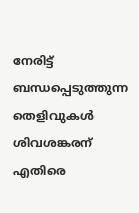നേരിട്ട് ബന്ധപ്പെടുത്തുന്ന തെളിവുകൾ ശിവശങ്കരന് എതിരെ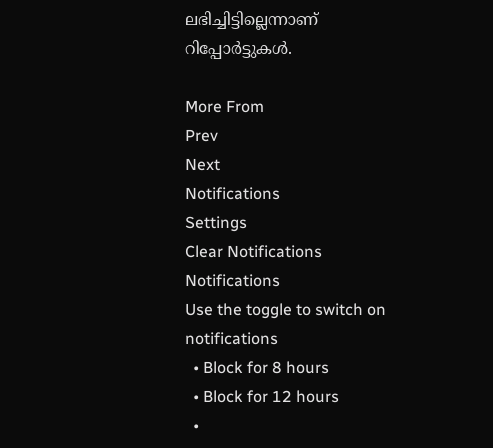ലഭിച്ചിട്ടില്ലെന്നാണ് റിപ്പോർട്ടുകൾ.

More From
Prev
Next
Notifications
Settings
Clear Notifications
Notifications
Use the toggle to switch on notifications
  • Block for 8 hours
  • Block for 12 hours
  •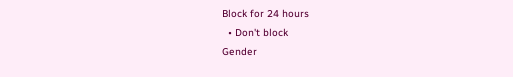Block for 24 hours
  • Don't block
Gender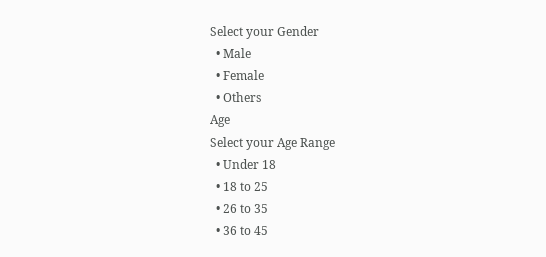Select your Gender
  • Male
  • Female
  • Others
Age
Select your Age Range
  • Under 18
  • 18 to 25
  • 26 to 35
  • 36 to 45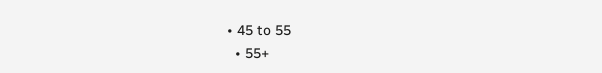• 45 to 55
  • 55+